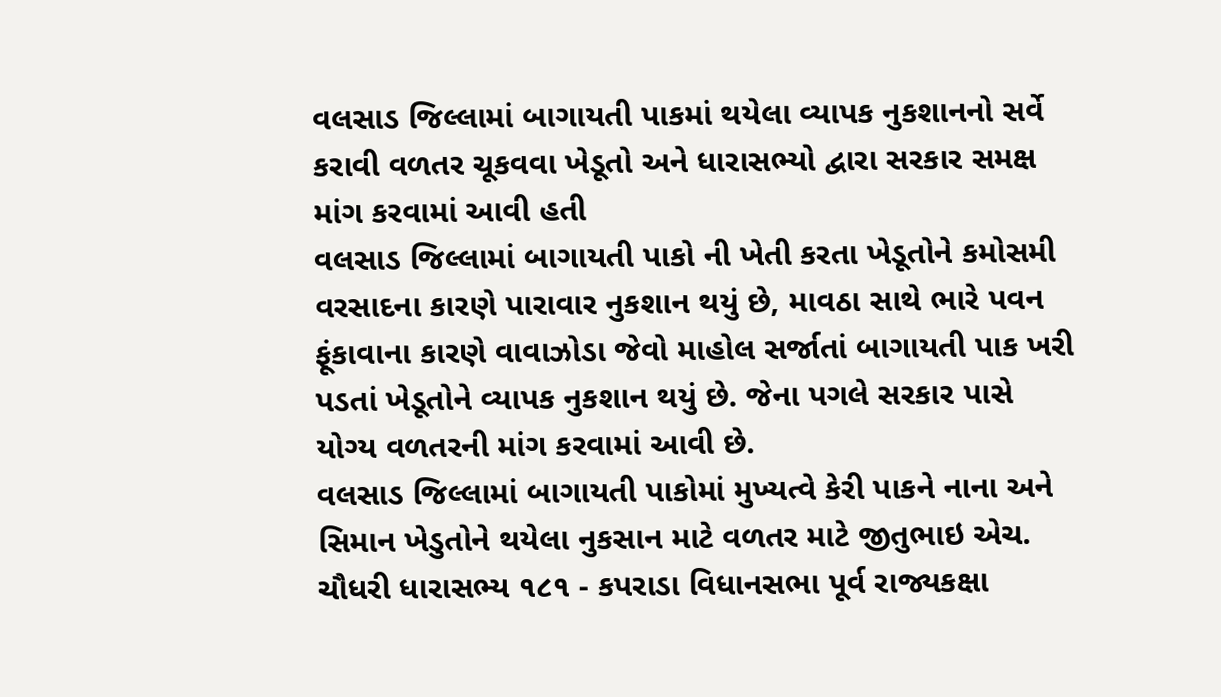વલસાડ જિલ્લામાં બાગાયતી પાકમાં થયેલા વ્યાપક નુકશાનનો સર્વે કરાવી વળતર ચૂકવવા ખેડૂતો અને ધારાસભ્યો દ્વારા સરકાર સમક્ષ માંગ કરવામાં આવી હતી
વલસાડ જિલ્લામાં બાગાયતી પાકો ની ખેતી કરતા ખેડૂતોને કમોસમી વરસાદના કારણે પારાવાર નુકશાન થયું છે, માવઠા સાથે ભારે પવન ફૂંકાવાના કારણે વાવાઝોડા જેવો માહોલ સર્જાતાં બાગાયતી પાક ખરી પડતાં ખેડૂતોને વ્યાપક નુકશાન થયું છે. જેના પગલે સરકાર પાસે યોગ્ય વળતરની માંગ કરવામાં આવી છે.
વલસાડ જિલ્લામાં બાગાયતી પાકોમાં મુખ્યત્વે કેરી પાકને નાના અને સિમાન ખેડુતોને થયેલા નુકસાન માટે વળતર માટે જીતુભાઇ એચ. ચૌધરી ધારાસભ્ય ૧૮૧ - કપરાડા વિધાનસભા પૂર્વ રાજ્યકક્ષા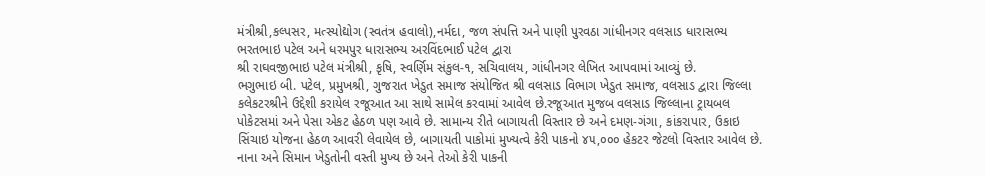મંત્રીશ્રી,કલ્પસર, મત્સ્યોદ્યોગ (સ્વતંત્ર હવાલો),નર્મદા, જળ સંપત્તિ અને પાણી પુરવઠા ગાંધીનગર વલસાડ ધારાસભ્ય ભરતભાઇ પટેલ અને ધરમપુર ધારાસભ્ય અરવિંદભાઈ પટેલ દ્વારા
શ્રી રાઘવજીભાઇ પટેલ મંત્રીશ્રી, કૃષિ, સ્વર્ણિમ સંકુલ-૧, સચિવાલય, ગાંધીનગર લેખિત આપવામાં આવ્યું છે.
ભગુભાઇ બી. પટેલ, પ્રમુખશ્રી, ગુજરાત ખેડુત સમાજ સંયોજિત શ્રી વલસાડ વિભાગ ખેડુત સમાજ, વલસાડ દ્વારા જિલ્લા કલેકટરશ્રીને ઉદ્દેશી કરાયેલ રજૂઆત આ સાથે સામેલ કરવામાં આવેલ છે.રજૂઆત મુજબ વલસાડ જિલ્લાના ટ્રાયબલ પોકેટસમાં અને પેસા એકટ હેઠળ પણ આવે છે. સામાન્ય રીતે બાગાયતી વિસ્તાર છે અને દમણ-ગંગા, કાંકરાપાર, ઉકાઇ સિંચાઇ યોજના હેઠળ આવરી લેવાયેલ છે, બાગાયતી પાકોમાં મુખ્યત્વે કેરી પાકનો ૪૫,૦૦૦ હેકટર જેટલો વિસ્તાર આવેલ છે.
નાના અને સિમાન ખેડુતોની વસ્તી મુખ્ય છે અને તેઓ કેરી પાકની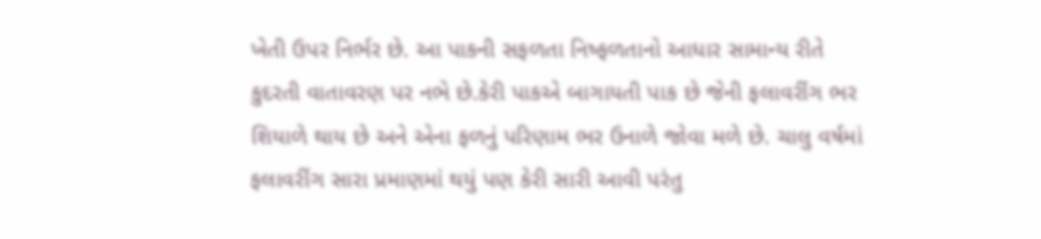ખેતી ઉપર નિર્ભર છે. આ પાકની સફળતા નિષ્ફળતાનો આધાર સામાન્ય રીતે કુદરતી વાતાવરણ પર નભે છે.કેરી પાકએ બાગાયતી પાક છે જેની ફલાવરીંગ ભર શિયાળે થાય છે અને એના ફળનું પરિણામ ભર ઉનાળે જોવા મળે છે. ચાલુ વર્ષમાં ફલાવરીંગ સારા પ્રમાણમાં થયું પણ કેરી સારી આવી પરંતુ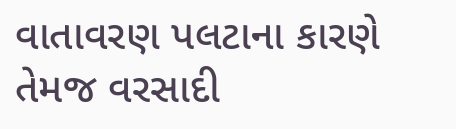વાતાવરણ પલટાના કારણે તેમજ વરસાદી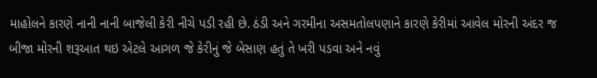માહોલને કારણે નાની નાની બાજેલી કેરી નીચે પડી રહી છે. ઠંડી અને ગરમીના અસમતોલપણાને કારણે કેરીમાં આવેલ મોરની અંદર જ બીજા મોરની શરૂઆત થઇ એટલે આગળ જે કેરીનું જે બેસાણ હતું તે ખરી પડવા અને નવું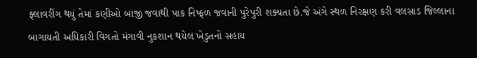ફ્લાવરીંગ થયું તેમાં કણીઓ બાજી જવાથી પાક નિષ્ફળ જવાની પુરેપુરી શક્યતા છે.જે અંગે સ્થળ નિરક્ષણ કરી વલસાડ જિલ્લાના બાગાયતી અધિકારી વિગતો મંગાવી નુકશાન થયેલ ખેડુતનો સહાય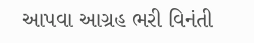આપવા આગ્રહ ભરી વિનંતી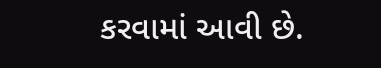કરવામાં આવી છે.